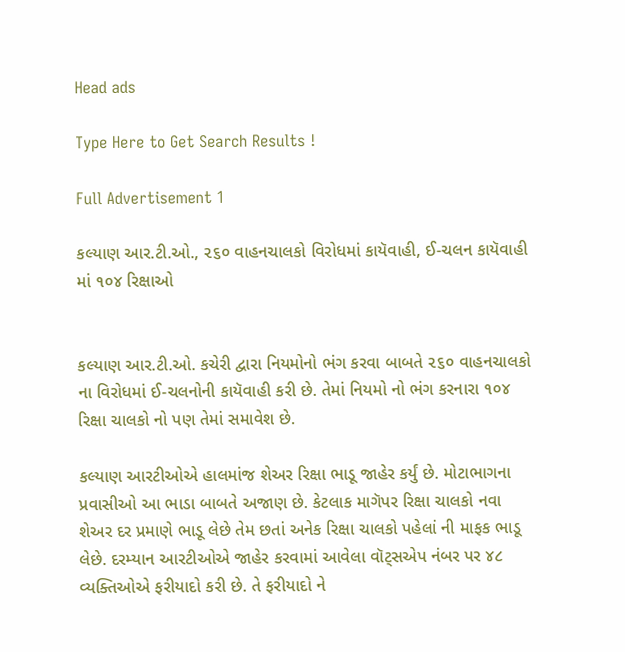Head ads

Type Here to Get Search Results !

Full Advertisement 1

કલ્યાણ આર.ટી.ઓ., ૨૬૦ વાહનચાલકો વિરોધમાં કાયૅવાહી, ઈ-ચલન કાયૅવાહી માં ૧૦૪ રિક્ષાઓ


કલ્યાણ આર.ટી.ઓ. કચેરી દ્વારા નિયમોનો ભંગ કરવા બાબતે ૨૬૦ વાહનચાલકો ના વિરોધમાં ઈ-ચલનોની કાયૅવાહી કરી છે. તેમાં નિયમો નો ભંગ કરનારા ૧૦૪ રિક્ષા ચાલકો નો પણ તેમાં સમાવેશ છે.

કલ્યાણ આરટીઓએ હાલમાંજ શેઅર રિક્ષા ભાડૂ જાહેર કર્યું છે. મોટાભાગના પ્રવાસીઓ આ ભાડા બાબતે અજાણ છે. કેટલાક માગૅપર રિક્ષા ચાલકો નવા શેઅર દર પ્રમાણે ભાડૂ લેછે તેમ છતાં અનેક રિક્ષા ચાલકો પહેલાં ની માફક ભાડૂ લેછે. દરમ્યાન આરટીઓએ જાહેર કરવામાં આવેલા વૉટ્સએપ નંબર પર ૪૮ વ્યક્તિઓએ ફરીયાદો કરી છે. તે ફરીયાદો ને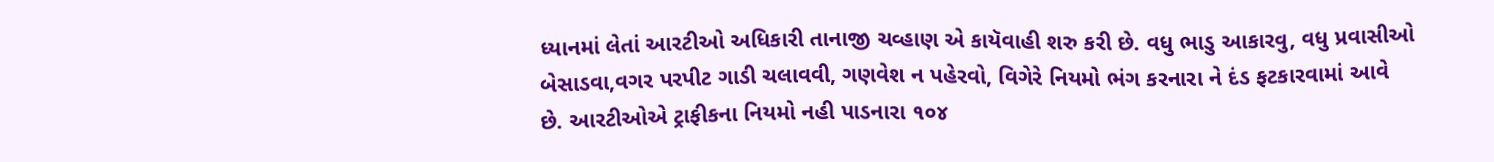ધ્યાનમાં લેતાં આરટીઓ અધિકારી તાનાજી ચવ્હાણ એ કાયૅવાહી શરુ કરી છે. વધુ ભાડુ આકારવુ, વધુ પ્રવાસીઓ બેસાડવા,વગર પરપીટ ગાડી ચલાવવી, ગણવેશ ન પહેરવો, વિગેરે નિયમો ભંગ કરનારા ને દંડ ફટકારવામાં આવે છે. આરટીઓએ ટ્રાફીકના નિયમો નહી પાડનારા ૧૦૪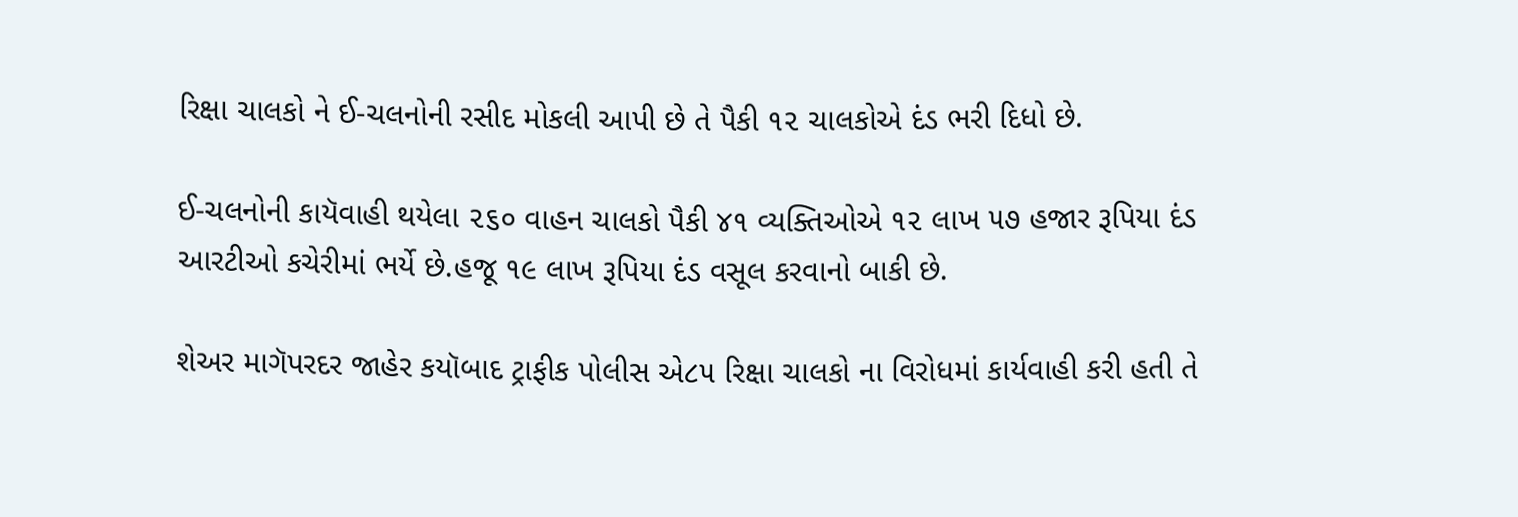રિક્ષા ચાલકો ને ઈ-ચલનોની રસીદ મોકલી આપી છે તે પૈકી ૧૨ ચાલકોએ દંડ ભરી દિધો છે.

ઈ-ચલનોની કાયૅવાહી થયેલા ૨૬૦ વાહન ચાલકો પૈકી ૪૧ વ્યક્તિઓએ ૧૨ લાખ ૫૭ હજાર રૂપિયા દંડ આરટીઓ કચેરીમાં ભર્યે છે.હજૂ ૧૯ લાખ રૂપિયા દંડ વસૂલ કરવાનો બાકી છે.

શેઅર માગૅપરદર જાહેર કયૉબાદ ટ્રાફીક પોલીસ એ૮૫ રિક્ષા ચાલકો ના વિરોધમાં કાર્યવાહી કરી હતી તે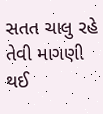સતત ચાલુ રહે તેવી માગણી થઈ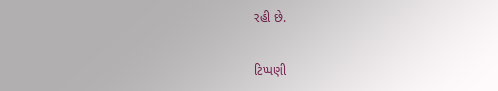રહી છે.

ટિપ્પણી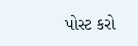પોસ્ટ કરો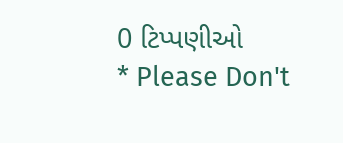0 ટિપ્પણીઓ
* Please Don't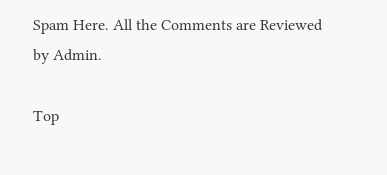Spam Here. All the Comments are Reviewed by Admin.

Top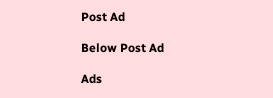Post Ad

Below Post Ad

Ads